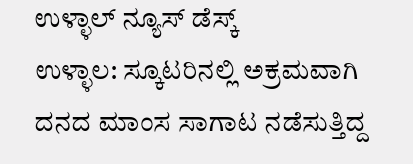ಉಳ್ಳಾಲ್ ನ್ಯೂಸ್ ಡೆಸ್ಕ್
ಉಳ್ಳಾಲ: ಸ್ಕೂಟರಿನಲ್ಲಿ ಅಕ್ರಮವಾಗಿ ದನದ ಮಾಂಸ ಸಾಗಾಟ ನಡೆಸುತ್ತಿದ್ದ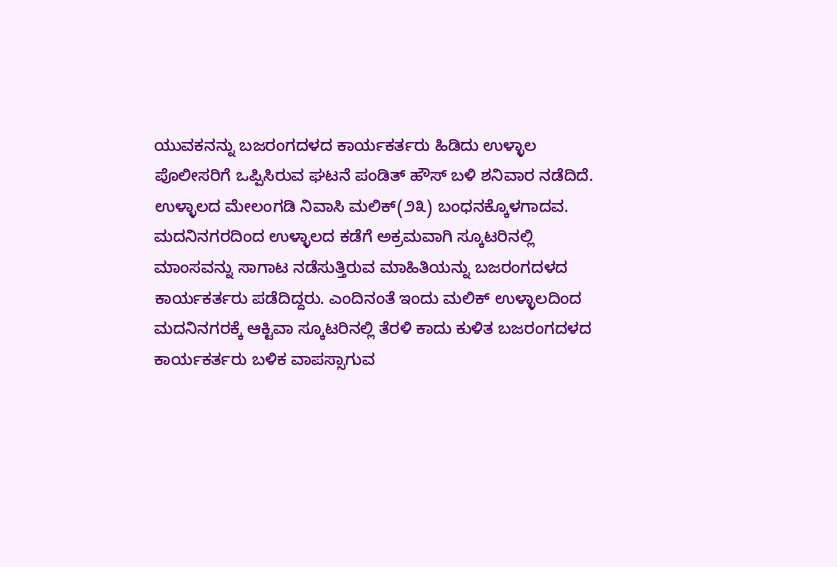ಯುವಕನನ್ನು ಬಜರಂಗದಳದ ಕಾರ್ಯಕರ್ತರು ಹಿಡಿದು ಉಳ್ಳಾಲ ಪೊಲೀಸರಿಗೆ ಒಪ್ಪಿಸಿರುವ ಘಟನೆ ಪಂಡಿತ್ ಹೌಸ್ ಬಳಿ ಶನಿವಾರ ನಡೆದಿದೆ.
ಉಳ್ಳಾಲದ ಮೇಲಂಗಡಿ ನಿವಾಸಿ ಮಲಿಕ್(೨೩) ಬಂಧನಕ್ಕೊಳಗಾದವ. ಮದನಿನಗರದಿಂದ ಉಳ್ಳಾಲದ ಕಡೆಗೆ ಅಕ್ರಮವಾಗಿ ಸ್ಕೂಟರಿನಲ್ಲಿ ಮಾಂಸವನ್ನು ಸಾಗಾಟ ನಡೆಸುತ್ತಿರುವ ಮಾಹಿತಿಯನ್ನು ಬಜರಂಗದಳದ ಕಾರ್ಯಕರ್ತರು ಪಡೆದಿದ್ದರು. ಎಂದಿನಂತೆ ಇಂದು ಮಲಿಕ್ ಉಳ್ಳಾಲದಿಂದ ಮದನಿನಗರಕ್ಕೆ ಆಕ್ಟಿವಾ ಸ್ಕೂಟರಿನಲ್ಲಿ ತೆರಳಿ ಕಾದು ಕುಳಿತ ಬಜರಂಗದಳದ ಕಾರ್ಯಕರ್ತರು ಬಳಿಕ ವಾಪಸ್ಸಾಗುವ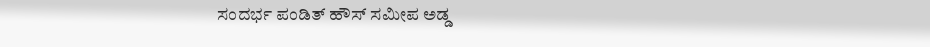ಸಂದರ್ಭ ಪಂಡಿತ್ ಹೌಸ್ ಸಮೀಪ ಅಡ್ಡ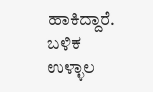ಹಾಕಿದ್ದಾರೆ. ಬಳಿಕ ಉಳ್ಳಾಲ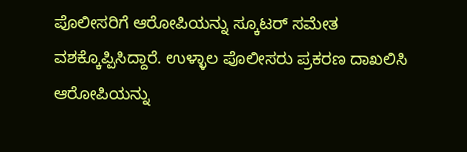ಪೊಲೀಸರಿಗೆ ಆರೋಪಿಯನ್ನು ಸ್ಕೂಟರ್ ಸಮೇತ ವಶಕ್ಕೊಪ್ಪಿಸಿದ್ದಾರೆ. ಉಳ್ಳಾಲ ಪೊಲೀಸರು ಪ್ರಕರಣ ದಾಖಲಿಸಿ ಆರೋಪಿಯನ್ನು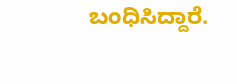ಬಂಧಿಸಿದ್ದಾರೆ.